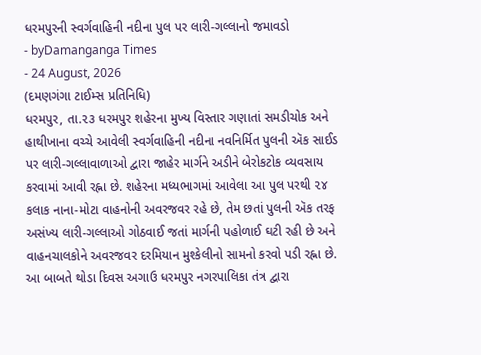ધરમપુરની સ્વર્ગવાહિની નદીના પુલ પર લારી-ગલ્લાનો જમાવડો
- byDamanganga Times
- 24 August, 2026
(દમણગંગા ટાઈમ્સ પ્રતિનિધિ)
ધરમપુર, તા.૨૩ ધરમપુર શહેરના મુખ્ય વિસ્તાર ગણાતાં સમડીચોક અને હાથીખાના વચ્ચે આવેલી સ્વર્ગવાહિની નદીના નવનિર્મિત પુલની ઍક સાઈડ પર લારી-ગલ્લાવાળાઓ દ્વારા જાહેર માર્ગને અડીને બેરોકટોક વ્યવસાય કરવામાં આવી રહ્ના છે. શહેરના મધ્યભાગમાં આવેલા આ પુલ પરથી ૨૪ કલાક નાના-મોટા વાહનોની અવરજવર રહે છે, તેમ છતાં પુલની ઍક તરફ અસંખ્ય લારી-ગલ્લાઓ ગોઠવાઈ જતાં માર્ગની પહોળાઈ ઘટી રહી છે અને વાહનચાલકોને અવરજવર દરમિયાન મુશ્કેલીનો સામનો કરવો પડી રહ્ના છે.
આ બાબતે થોડા દિવસ અગાઉ ધરમપુર નગરપાલિકા તંત્ર દ્વારા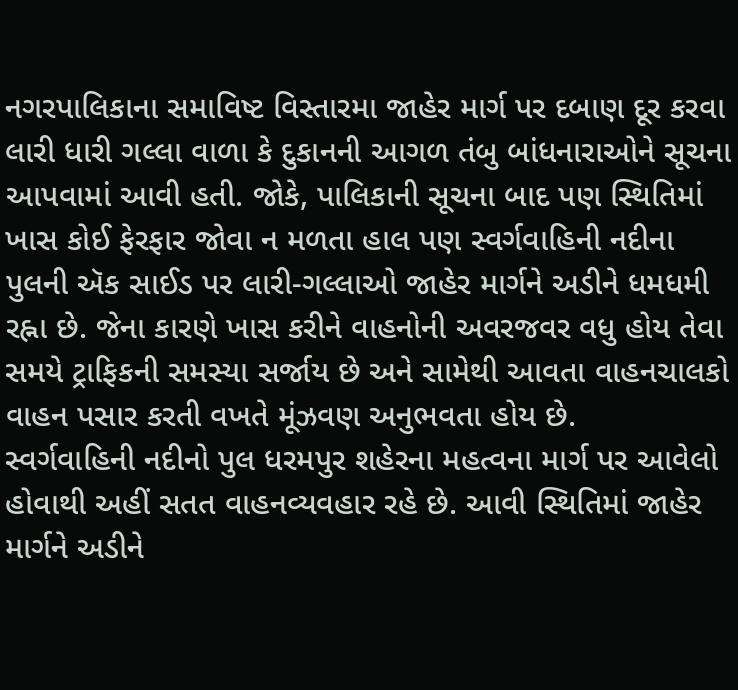નગરપાલિકાના સમાવિષ્ટ વિસ્તારમા જાહેર માર્ગ પર દબાણ દૂર કરવા લારી ધારી ગલ્લા વાળા કે દુકાનની આગળ તંબુ બાંધનારાઓને સૂચના આપવામાં આવી હતી. જોકે, પાલિકાની સૂચના બાદ પણ સ્થિતિમાં ખાસ કોઈ ફેરફાર જોવા ન મળતા હાલ પણ સ્વર્ગવાહિની નદીના પુલની ઍક સાઈડ પર લારી-ગલ્લાઓ જાહેર માર્ગને અડીને ધમધમી રહ્ના છે. જેના કારણે ખાસ કરીને વાહનોની અવરજવર વધુ હોય તેવા સમયે ટ્રાફિકની સમસ્યા સર્જાય છે અને સામેથી આવતા વાહનચાલકો વાહન પસાર કરતી વખતે મૂંઝવણ અનુભવતા હોય છે.
સ્વર્ગવાહિની નદીનો પુલ ધરમપુર શહેરના મહત્વના માર્ગ પર આવેલો હોવાથી અહીં સતત વાહનવ્યવહાર રહે છે. આવી સ્થિતિમાં જાહેર માર્ગને અડીને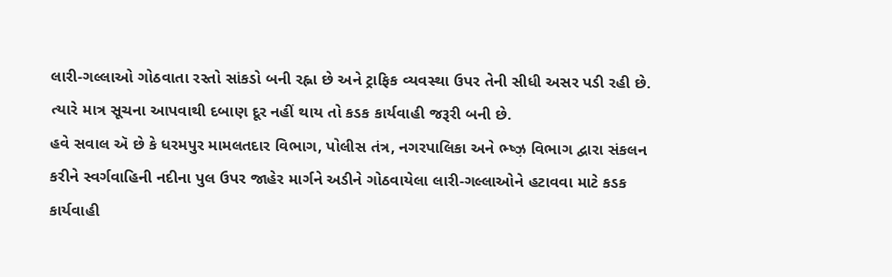લારી-ગલ્લાઓ ગોઠવાતા રસ્તો સાંકડો બની રહ્ના છે અને ટ્રાફિક વ્યવસ્થા ઉપર તેની સીધી અસર પડી રહી છે. ત્યારે માત્ર સૂચના આપવાથી દબાણ દૂર નહીં થાય તો કડક કાર્યવાહી જરૂરી બની છે.
હવે સવાલ ઍ છે કે ધરમપુર મામલતદાર વિભાગ, પોલીસ તંત્ર, નગરપાલિકા અને ભ્ષ્ઝ઼ વિભાગ દ્વારા સંકલન કરીને સ્વર્ગવાહિની નદીના પુલ ઉપર જાહેર માર્ગને અડીને ગોઠવાયેલા લારી-ગલ્લાઓને હટાવવા માટે કડક કાર્યવાહી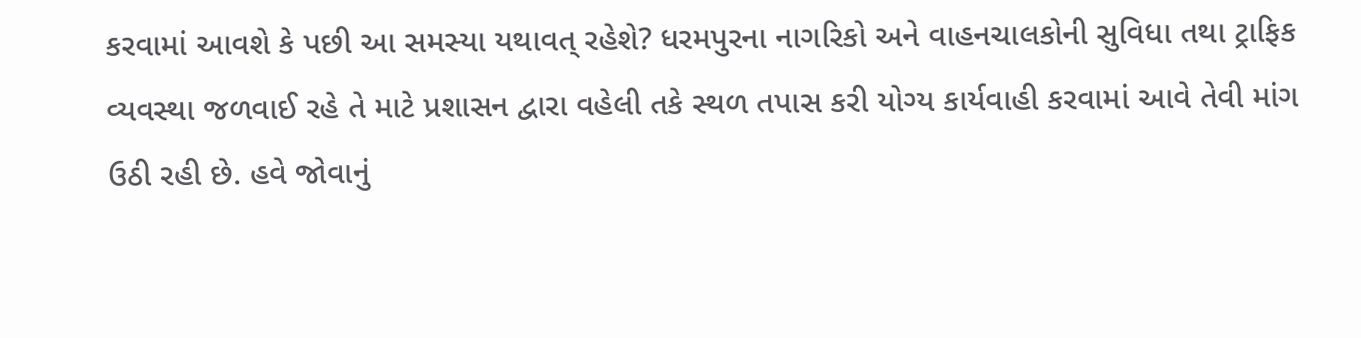કરવામાં આવશે કે પછી આ સમસ્યા યથાવત્ રહેશે? ધરમપુરના નાગરિકો અને વાહનચાલકોની સુવિધા તથા ટ્રાફિક વ્યવસ્થા જળવાઈ રહે તે માટે પ્રશાસન દ્વારા વહેલી તકે સ્થળ તપાસ કરી યોગ્ય કાર્યવાહી કરવામાં આવે તેવી માંગ ઉઠી રહી છે. હવે જોવાનું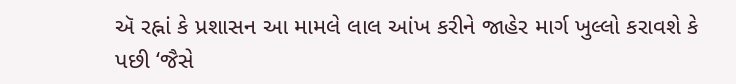ઍ રહ્નાં કે પ્રશાસન આ મામલે લાલ આંખ કરીને જાહેર માર્ગ ખુલ્લો કરાવશે કે પછી ‘જૈસે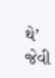થે’ જેવી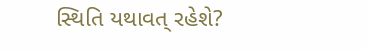સ્થિતિ યથાવત્ રહેશે?